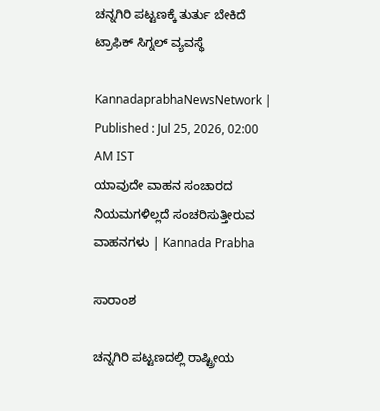ಚನ್ನಗಿರಿ ಪಟ್ಟಣಕ್ಕೆ ತುರ್ತು ಬೇಕಿದೆ ಟ್ರಾಫಿಕ್‌ ಸಿಗ್ನಲ್‌ ವ್ಯವಸ್ಥೆ

KannadaprabhaNewsNetwork |
Published : Jul 25, 2026, 02:00 AM IST
ಯಾವುದೇ ವಾಹನ ಸಂಚಾರದ ನಿಯಮಗಳಿಲ್ಲದೆ ಸಂಚರಿಸುತ್ತೀರುವ ವಾಹನಗಳು | Kannada Prabha

ಸಾರಾಂಶ

ಚನ್ನಗಿರಿ ಪಟ್ಟಣದಲ್ಲಿ ರಾಷ್ಟ್ರೀಯ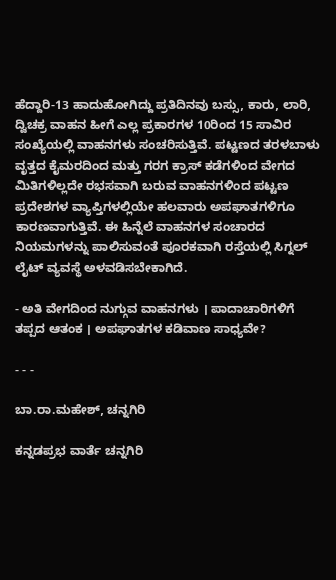ಹೆದ್ದಾರಿ-13 ಹಾದುಹೋಗಿದ್ದು ಪ್ರತಿದಿನವು ಬಸ್ಸು, ಕಾರು, ಲಾರಿ, ದ್ವಿಚಕ್ರ ವಾಹನ ಹೀಗೆ ಎಲ್ಲ ಪ್ರಕಾರಗಳ 10ರಿಂದ 15 ಸಾವಿರ ಸಂಖ್ಯೆಯಲ್ಲಿ ವಾಹನಗಳು ಸಂಚರಿಸುತ್ತಿವೆ. ಪಟ್ಟಣದ ತರಳಬಾಳು ವೃತ್ತದ ಕೈಮರದಿಂದ ಮತ್ತು ಗರಗ ಕ್ರಾಸ್ ಕಡೆಗಳಿಂದ ವೇಗದ ಮಿತಿಗಳಿಲ್ಲದೇ ರಭಸವಾಗಿ ಬರುವ ವಾಹನಗಳಿಂದ ಪಟ್ಟಣ ಪ್ರದೇಶಗಳ ವ್ಯಾಪ್ತಿಗಳಲ್ಲಿಯೇ ಹಲವಾರು ಅಪಘಾತಗಳಿಗೂ ಕಾರಣವಾಗುತ್ತಿವೆ. ಈ ಹಿನ್ನೆಲೆ ವಾಹನಗಳ ಸಂಚಾರದ ನಿಯಮಗಳನ್ನು ಪಾಲಿಸುವಂತೆ ಪೂರಕವಾಗಿ ರಸ್ತೆಯಲ್ಲಿ ಸಿಗ್ನಲ್ ಲೈಟ್ ವ್ಯವಸ್ಥೆ ಅಳವಡಿಸಬೇಕಾಗಿದೆ.

- ಅತಿ ವೇಗದಿಂದ ನುಗ್ಗುವ ವಾಹನಗಳು । ಪಾದಾಚಾರಿಗಳಿಗೆ ತಪ್ಪದ ಆತಂಕ । ಅಪಘಾತಗಳ ಕಡಿವಾಣ ಸಾಧ್ಯವೇ?

- - -

ಬಾ.ರಾ.ಮಹೇಶ್, ಚನ್ನಗಿರಿ

ಕನ್ನಡಪ್ರಭ ವಾರ್ತೆ ಚನ್ನಗಿರಿ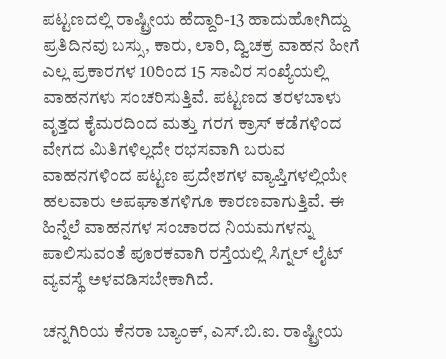ಪಟ್ಟಣದಲ್ಲಿ ರಾಷ್ಟ್ರೀಯ ಹೆದ್ದಾರಿ-13 ಹಾದುಹೋಗಿದ್ದು ಪ್ರತಿದಿನವು ಬಸ್ಸು, ಕಾರು, ಲಾರಿ, ದ್ವಿಚಕ್ರ ವಾಹನ ಹೀಗೆ ಎಲ್ಲ ಪ್ರಕಾರಗಳ 10ರಿಂದ 15 ಸಾವಿರ ಸಂಖ್ಯೆಯಲ್ಲಿ ವಾಹನಗಳು ಸಂಚರಿಸುತ್ತಿವೆ. ಪಟ್ಟಣದ ತರಳಬಾಳು ವೃತ್ತದ ಕೈಮರದಿಂದ ಮತ್ತು ಗರಗ ಕ್ರಾಸ್ ಕಡೆಗಳಿಂದ ವೇಗದ ಮಿತಿಗಳಿಲ್ಲದೇ ರಭಸವಾಗಿ ಬರುವ ವಾಹನಗಳಿಂದ ಪಟ್ಟಣ ಪ್ರದೇಶಗಳ ವ್ಯಾಪ್ತಿಗಳಲ್ಲಿಯೇ ಹಲವಾರು ಅಪಘಾತಗಳಿಗೂ ಕಾರಣವಾಗುತ್ತಿವೆ. ಈ ಹಿನ್ನೆಲೆ ವಾಹನಗಳ ಸಂಚಾರದ ನಿಯಮಗಳನ್ನು ಪಾಲಿಸುವಂತೆ ಪೂರಕವಾಗಿ ರಸ್ತೆಯಲ್ಲಿ ಸಿಗ್ನಲ್ ಲೈಟ್ ವ್ಯವಸ್ಥೆ ಅಳವಡಿಸಬೇಕಾಗಿದೆ.

ಚನ್ನಗಿರಿಯ ಕೆನರಾ ಬ್ಯಾಂಕ್, ಎಸ್.ಬಿ.ಐ. ರಾಷ್ಟ್ರೀಯ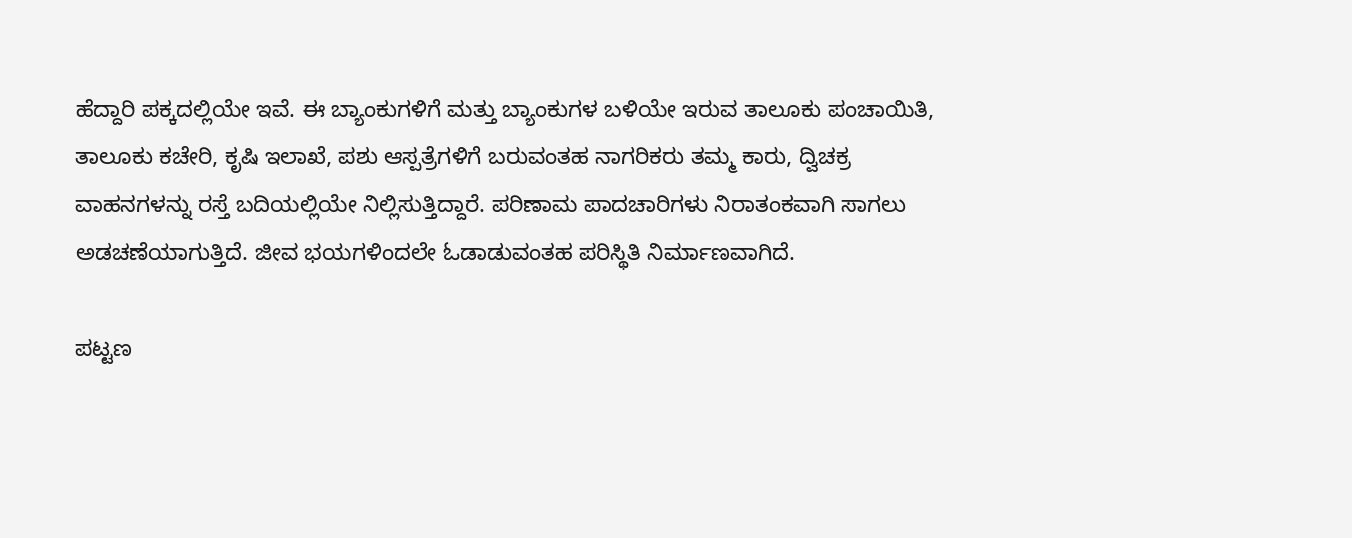ಹೆದ್ದಾರಿ ಪಕ್ಕದಲ್ಲಿಯೇ ಇವೆ. ಈ ಬ್ಯಾಂಕುಗಳಿಗೆ ಮತ್ತು ಬ್ಯಾಂಕುಗಳ ಬಳಿಯೇ ಇರುವ ತಾಲೂಕು ಪಂಚಾಯಿತಿ, ತಾಲೂಕು ಕಚೇರಿ, ಕೃಷಿ ಇಲಾಖೆ, ಪಶು ಆಸ್ಪತ್ರೆಗಳಿಗೆ ಬರುವಂತಹ ನಾಗರಿಕರು ತಮ್ಮ ಕಾರು, ದ್ವಿಚಕ್ರ ವಾಹನಗಳನ್ನು ರಸ್ತೆ ಬದಿಯಲ್ಲಿಯೇ ನಿಲ್ಲಿಸುತ್ತಿದ್ದಾರೆ. ಪರಿಣಾಮ ಪಾದಚಾರಿಗಳು ನಿರಾತಂಕವಾಗಿ ಸಾಗಲು ಅಡಚಣೆಯಾಗುತ್ತಿದೆ. ಜೀವ ಭಯಗಳಿಂದಲೇ ಓಡಾಡುವಂತಹ ಪರಿಸ್ಥಿತಿ ನಿರ್ಮಾಣವಾಗಿದೆ.

ಪಟ್ಟಣ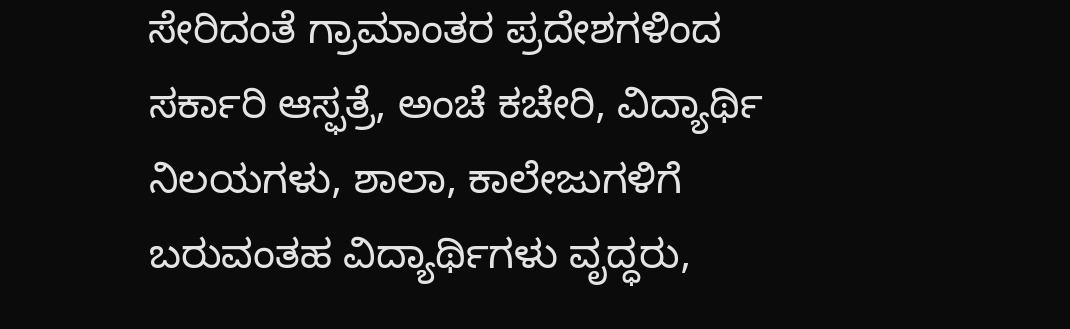ಸೇರಿದಂತೆ ಗ್ರಾಮಾಂತರ ಪ್ರದೇಶಗಳಿಂದ ಸರ್ಕಾರಿ ಆಸ್ಫತ್ರೆ, ಅಂಚೆ ಕಚೇರಿ, ವಿದ್ಯಾರ್ಥಿ ನಿಲಯಗಳು, ಶಾಲಾ, ಕಾಲೇಜುಗಳಿಗೆ ಬರುವಂತಹ ವಿದ್ಯಾರ್ಥಿಗಳು ವೃದ್ಧರು,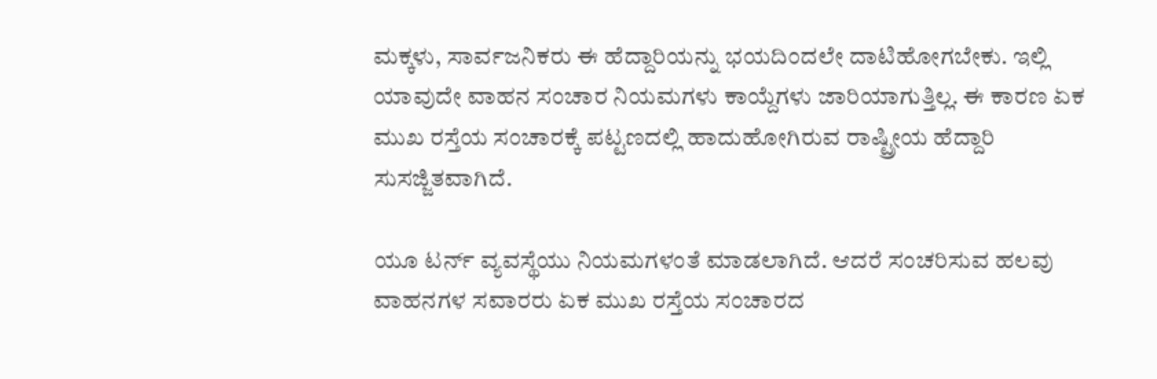ಮಕ್ಕಳು, ಸಾರ್ವಜನಿಕರು ಈ ಹೆದ್ದಾರಿಯನ್ನು ಭಯದಿಂದಲೇ ದಾಟಿಹೋಗಬೇಕು. ಇಲ್ಲಿ ಯಾವುದೇ ವಾಹನ ಸಂಚಾರ ನಿಯಮಗಳು ಕಾಯ್ದೆಗಳು ಜಾರಿಯಾಗುತ್ತಿಲ್ಲ. ಈ ಕಾರಣ ಏಕ ಮುಖ ರಸ್ತೆಯ ಸಂಚಾರಕ್ಕೆ ಪಟ್ಟಣದಲ್ಲಿ ಹಾದುಹೋಗಿರುವ ರಾಷ್ಟ್ರೀಯ ಹೆದ್ದಾರಿ ಸುಸಜ್ಜಿತವಾಗಿದೆ.

ಯೂ ಟರ್ನ್‌ ವ್ಯವಸ್ಥೆಯು ನಿಯಮಗಳಂತೆ ಮಾಡಲಾಗಿದೆ. ಆದರೆ ಸಂಚರಿಸುವ ಹಲವು ವಾಹನಗಳ ಸವಾರರು ಏಕ ಮುಖ ರಸ್ತೆಯ ಸಂಚಾರದ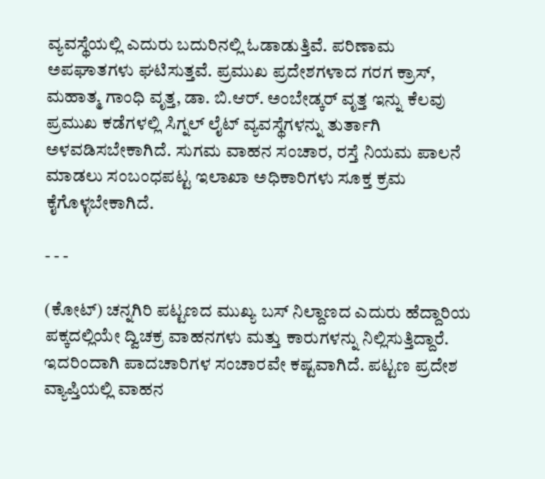ವ್ಯವಸ್ಥೆಯಲ್ಲಿ ಎದುರು ಬದುರಿನಲ್ಲಿ ಓಡಾಡುತ್ತಿವೆ. ಪರಿಣಾಮ ಅಪಘಾತಗಳು ಘಟಿಸುತ್ತವೆ. ಪ್ರಮುಖ ಪ್ರದೇಶಗಳಾದ ಗರಗ ಕ್ರಾಸ್, ಮಹಾತ್ಮ ಗಾಂಧಿ ವೃತ್ತ, ಡಾ. ಬಿ.ಆರ್. ಅಂಬೇಡ್ಕರ್ ವೃತ್ತ ಇನ್ನು ಕೆಲವು ಪ್ರಮುಖ ಕಡೆಗಳಲ್ಲಿ ಸಿಗ್ನಲ್ ಲೈಟ್‌ ವ್ಯವಸ್ಥೆಗಳನ್ನು ತುರ್ತಾಗಿ ಅಳವಡಿಸಬೇಕಾಗಿದೆ. ಸುಗಮ ವಾಹನ ಸಂಚಾರ, ರಸ್ತೆ ನಿಯಮ ಪಾಲನೆ ಮಾಡಲು ಸಂಬಂಧಪಟ್ಟ ಇಲಾಖಾ ಅಧಿಕಾರಿಗಳು ಸೂಕ್ತ ಕ್ರಮ ಕೈಗೊಳ್ಳಬೇಕಾಗಿದೆ.

- - -

(ಕೋಟ್‌) ಚನ್ನಗಿರಿ ಪಟ್ಟಣದ ಮುಖ್ಯ ಬಸ್ ನಿಲ್ದಾಣದ ಎದುರು ಹೆದ್ದಾರಿಯ ಪಕ್ಕದಲ್ಲಿಯೇ ದ್ವಿಚಕ್ರ ವಾಹನಗಳು ಮತ್ತು ಕಾರುಗಳನ್ನು ನಿಲ್ಲಿಸುತ್ತಿದ್ದಾರೆ. ಇದರಿಂದಾಗಿ ಪಾದಚಾರಿಗಳ ಸಂಚಾರವೇ ಕಷ್ಟವಾಗಿದೆ. ಪಟ್ಟಣ ಪ್ರದೇಶ ವ್ಯಾಪ್ತಿಯಲ್ಲಿ ವಾಹನ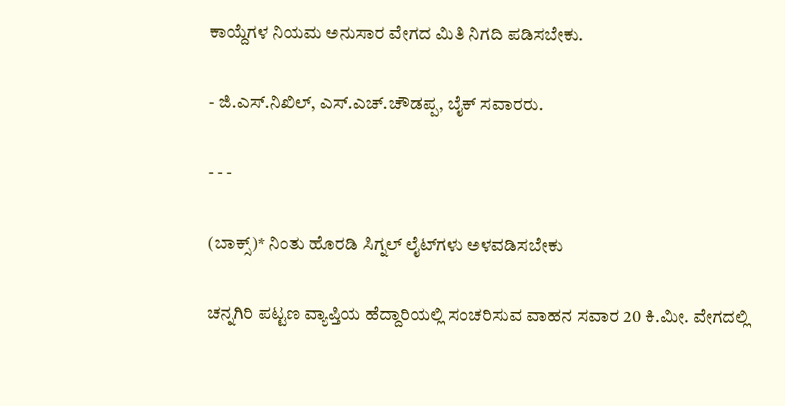ಕಾಯ್ದೆಗಳ ನಿಯಮ ಅನುಸಾರ ವೇಗದ ಮಿತಿ ನಿಗದಿ ಪಡಿಸಬೇಕು.

- ಜಿ.ಎಸ್.ನಿಖಿಲ್, ಎಸ್.ಎಚ್.ಚೌಡಪ್ಪ, ಬೈಕ್‌ ಸವಾರರು.

- - -

(ಬಾಕ್ಸ್‌)* ನಿಂತು ಹೊರಡಿ ಸಿಗ್ನಲ್ ಲೈಟ್‌ಗಳು ಅಳವಡಿಸಬೇಕು

ಚನ್ನಗಿರಿ ಪಟ್ಟಣ ವ್ಯಾಪ್ತಿಯ ಹೆದ್ದಾರಿಯಲ್ಲಿ ಸಂಚರಿಸುವ ವಾಹನ ಸವಾರ 20 ಕಿ.ಮೀ. ವೇಗದಲ್ಲಿ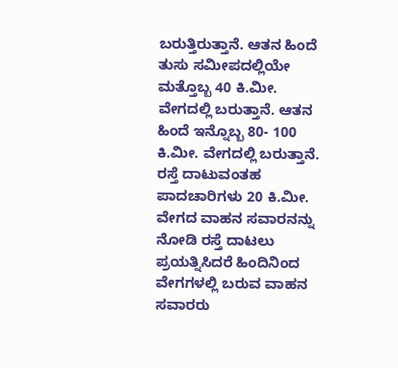ಬರುತ್ತಿರುತ್ತಾನೆ. ಆತನ ಹಿಂದೆ ತುಸು ಸಮೀಪದಲ್ಲಿಯೇ ಮತ್ತೊಬ್ಬ 40 ಕಿ.ಮೀ. ವೇಗದಲ್ಲಿ ಬರುತ್ತಾನೆ. ಆತನ ಹಿಂದೆ ಇನ್ನೊಬ್ಬ 80- 100 ಕಿ.ಮೀ. ವೇಗದಲ್ಲಿ ಬರುತ್ತಾನೆ. ರಸ್ತೆ ದಾಟುವಂತಹ ಪಾದಚಾರಿಗಳು 20 ಕಿ.ಮೀ. ವೇಗದ ವಾಹನ ಸವಾರನನ್ನು ನೋಡಿ ರಸ್ತೆ ದಾಟಲು ಪ್ರಯತ್ನಿಸಿದರೆ ಹಿಂದಿನಿಂದ ವೇಗಗಳಲ್ಲಿ ಬರುವ ವಾಹನ ಸವಾರರು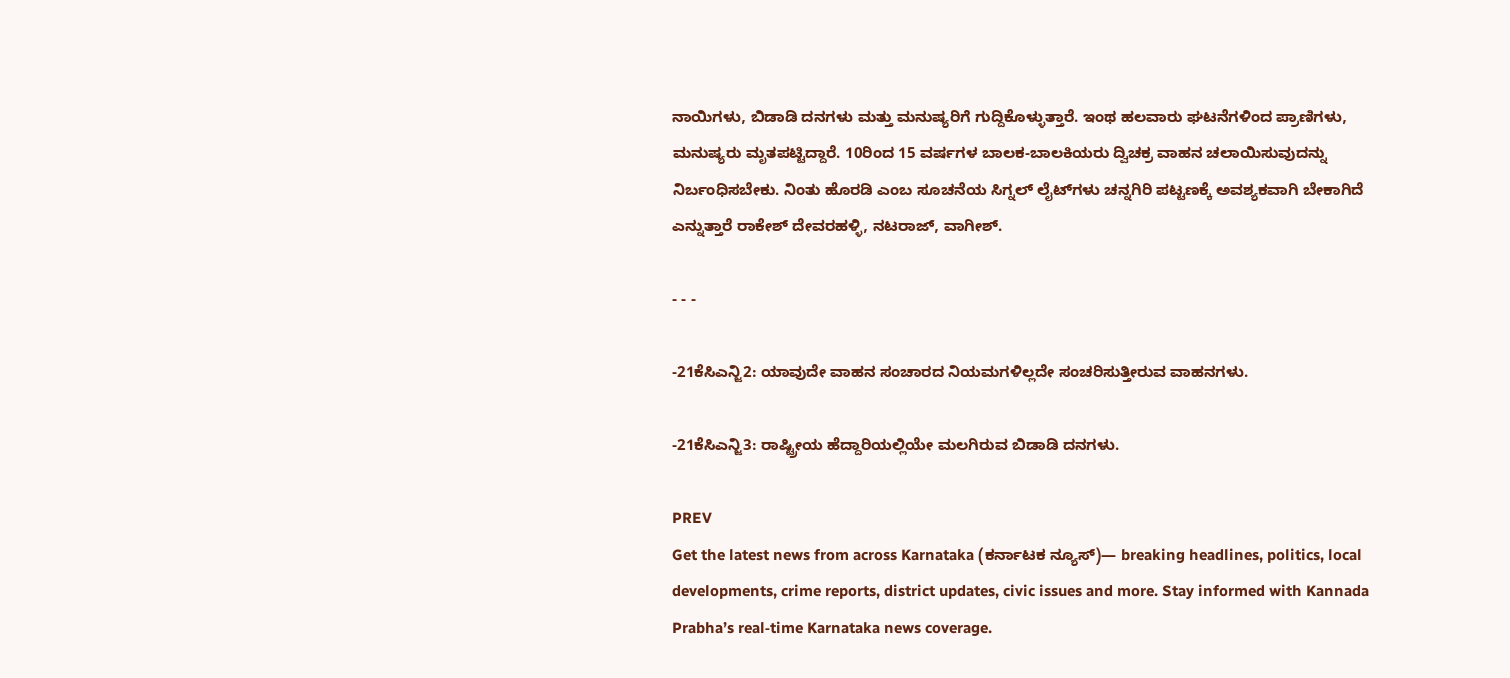ನಾಯಿಗಳು, ಬಿಡಾಡಿ ದನಗಳು ಮತ್ತು ಮನುಷ್ಯರಿಗೆ ಗುದ್ದಿಕೊಳ್ಳುತ್ತಾರೆ. ಇಂಥ ಹಲವಾರು ಘಟನೆಗಳಿಂದ ಪ್ರಾಣಿಗಳು, ಮನುಷ್ಯರು ಮೃತಪಟ್ಟಿದ್ದಾರೆ. 10ರಿಂದ 15 ವರ್ಷಗಳ ಬಾಲಕ-ಬಾಲಕಿಯರು ದ್ವಿಚಕ್ರ ವಾಹನ ಚಲಾಯಿಸುವುದನ್ನು ನಿರ್ಬಂಧಿಸಬೇಕು. ನಿಂತು ಹೊರಡಿ ಎಂಬ ಸೂಚನೆಯ ಸಿಗ್ನಲ್ ಲೈಟ್‌ಗಳು ಚನ್ನಗಿರಿ ಪಟ್ಟಣಕ್ಕೆ ಅವಶ್ಯಕವಾಗಿ ಬೇಕಾಗಿದೆ ಎನ್ನುತ್ತಾರೆ ರಾಕೇಶ್ ದೇವರಹಳ್ಳಿ, ನಟರಾಜ್, ವಾಗೀಶ್.

- - -

-21ಕೆಸಿಎನ್ಜಿ2: ಯಾವುದೇ ವಾಹನ ಸಂಚಾರದ ನಿಯಮಗಳಿಲ್ಲದೇ ಸಂಚರಿಸುತ್ತೀರುವ ವಾಹನಗಳು.

-21ಕೆಸಿಎನ್ಜಿ3: ರಾಷ್ಟ್ರೀಯ ಹೆದ್ದಾರಿಯಲ್ಲಿಯೇ ಮಲಗಿರುವ ಬಿಡಾಡಿ ದನಗಳು.

PREV
Get the latest news from across Karnataka (ಕರ್ನಾಟಕ ನ್ಯೂಸ್)— breaking headlines, politics, local developments, crime reports, district updates, civic issues and more. Stay informed with Kannada Prabha’s real‑time Karnataka news coverage.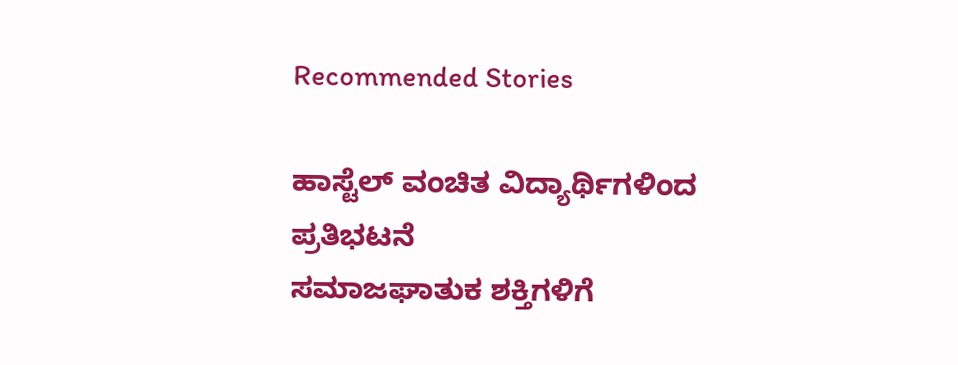Recommended Stories

ಹಾಸ್ಟೆಲ್‌ ವಂಚಿತ ವಿದ್ಯಾರ್ಥಿಗಳಿಂದ ಪ್ರತಿಭಟನೆ
ಸಮಾಜಘಾತುಕ ಶಕ್ತಿಗಳಿಗೆ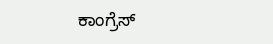ಕಾಂಗ್ರೆಸ್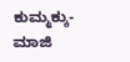ಕುಮ್ಮಕ್ಕು-ಮಾಜಿ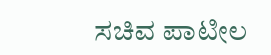ಸಚಿವ ಪಾಟೀಲ